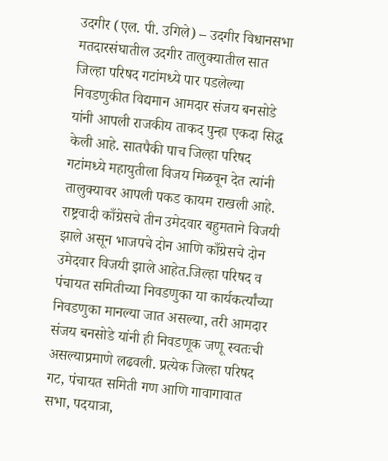उदगीर (एल. पी. उगिले) – उदगीर विधानसभा मतदारसंघातील उदगीर तालुक्यातील सात जिल्हा परिषद गटांमध्ये पार पडलेल्या निवडणुकीत विद्यमान आमदार संजय बनसोडे यांनी आपली राजकीय ताकद पुन्हा एकदा सिद्ध केली आहे. सातपैकी पाच जिल्हा परिषद गटांमध्ये महायुतीला विजय मिळवून देत त्यांनी तालुक्यावर आपली पकड कायम राखली आहे. राष्ट्रवादी काँग्रेसचे तीन उमेदवार बहुमताने विजयी झाले असून भाजपचे दोन आणि काँग्रेसचे दोन उमेदवार विजयी झाले आहेत.जिल्हा परिषद व पंचायत समितीच्या निवडणुका या कार्यकर्त्यांच्या निवडणुका मानल्या जात असल्या, तरी आमदार संजय बनसोडे यांनी ही निवडणूक जणू स्वतःची असल्याप्रमाणे लढवली. प्रत्येक जिल्हा परिषद गट, पंचायत समिती गण आणि गावागावात सभा, पदयात्रा,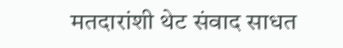मतदारांशी थेट संवाद साधत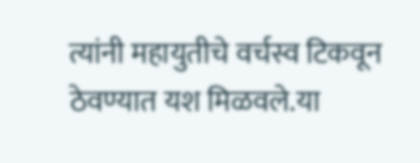त्यांनी महायुतीचे वर्चस्व टिकवून ठेवण्यात यश मिळवले.या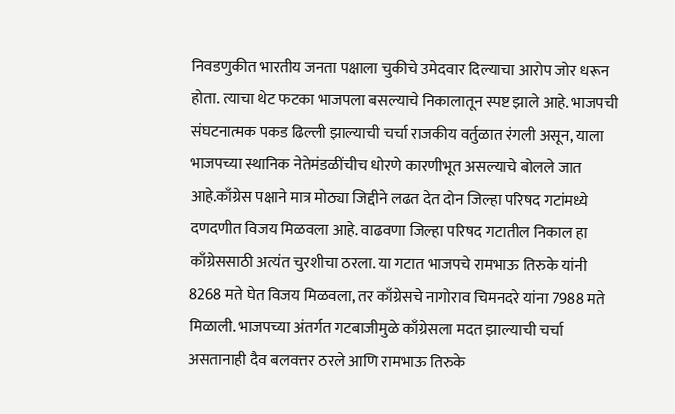निवडणुकीत भारतीय जनता पक्षाला चुकीचे उमेदवार दिल्याचा आरोप जोर धरून होता. त्याचा थेट फटका भाजपला बसल्याचे निकालातून स्पष्ट झाले आहे. भाजपची संघटनात्मक पकड ढिल्ली झाल्याची चर्चा राजकीय वर्तुळात रंगली असून, याला भाजपच्या स्थानिक नेतेमंडळींचीच धोरणे कारणीभूत असल्याचे बोलले जात आहे.काँग्रेस पक्षाने मात्र मोठ्या जिद्दीने लढत देत दोन जिल्हा परिषद गटांमध्ये दणदणीत विजय मिळवला आहे. वाढवणा जिल्हा परिषद गटातील निकाल हा काँग्रेससाठी अत्यंत चुरशीचा ठरला. या गटात भाजपचे रामभाऊ तिरुके यांनी 8268 मते घेत विजय मिळवला, तर काँग्रेसचे नागोराव चिमनदरे यांना 7988 मते मिळाली. भाजपच्या अंतर्गत गटबाजीमुळे काँग्रेसला मदत झाल्याची चर्चा असतानाही दैव बलवत्तर ठरले आणि रामभाऊ तिरुके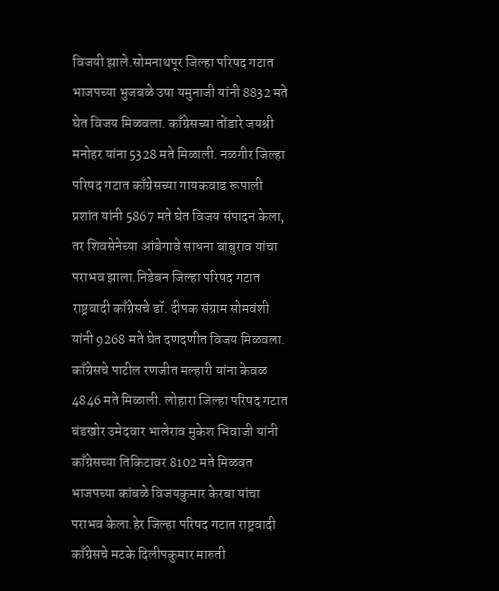विजयी झाले.सोमनाथपूर जिल्हा परिषद गटात भाजपच्या भुजबळे उषा यमुनाजी यांनी 8832 मते घेत विजय मिळवला. काँग्रेसच्या तोंडारे जयश्री मनोहर यांना 5328 मते मिळाली. नळगीर जिल्हा परिषद गटात काँग्रेसच्या गायकवाड रूपाली प्रशांत यांनी 5867 मते घेत विजय संपादन केला, तर शिवसेनेच्या आंबेगावे साधना बाबुराव यांचा पराभव झाला.निडेबन जिल्हा परिषद गटात राष्ट्रवादी काँग्रेसचे डॉ. दीपक संग्राम सोमवंशी यांनी 9268 मते घेत दणदणीत विजय मिळवला. काँग्रेसचे पाटील रणजीत मल्हारी यांना केवळ 4846 मते मिळाली. लोहारा जिल्हा परिषद गटात बंडखोर उमेदवार भालेराव मुकेश भिवाजी यांनी काँग्रेसच्या तिकिटावर 8102 मते मिळवत भाजपच्या कांबळे विजयकुमार केरबा यांचा पराभव केला.हेर जिल्हा परिषद गटात राष्ट्रवादी काँग्रेसचे मटके दिलीपकुमार मारुती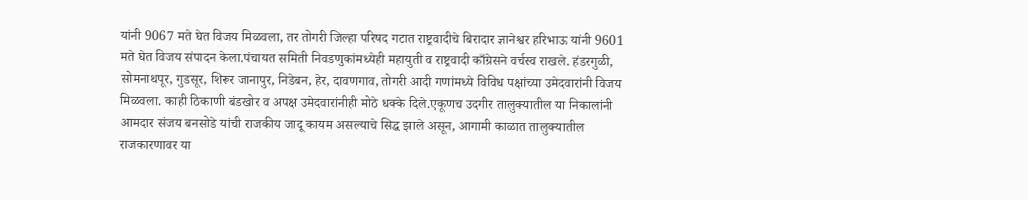यांनी 9067 मते घेत विजय मिळवला, तर तोगरी जिल्हा परिषद गटात राष्ट्रवादीचे बिरादार ज्ञानेश्वर हरिभाऊ यांनी 9601 मते घेत विजय संपादन केला.पंचायत समिती निवडणुकांमध्येही महायुती व राष्ट्रवादी काँग्रेसने वर्चस्व राखले. हंडरगुळी, सोमनाथपूर, गुडसूर, शिरूर जानापुर, निडेबन, हेर, दावणगाव, तोगरी आदी गणांमध्ये विविध पक्षांच्या उमेदवारांनी विजय मिळवला. काही ठिकाणी बंडखोर व अपक्ष उमेदवारांनीही मोठे धक्के दिले.एकूणच उदगीर तालुक्यातील या निकालांनी आमदार संजय बनसोडे यांची राजकीय जादू कायम असल्याचे सिद्ध झाले असून, आगामी काळात तालुक्यातील राजकारणावर या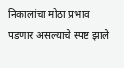निकालांचा मोठा प्रभाव पडणार असल्याचे स्पष्ट झाले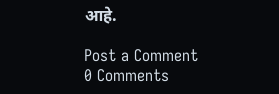आहे.

Post a Comment
0 Comments